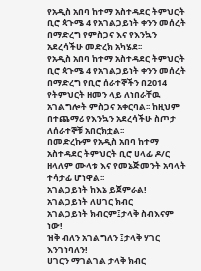የአዲስ አበባ ከተማ አስተዳደር ትምህርት ቢሮ ጳጉሜ 4 የአገልጋይነት ቀንን መሰረት በማድረግ የምስጋና እና የእንኳን አደረሳችሁ መድረክ አካሄደ፡፡
የአዲስ አበባ ከተማ አስተዳደር ትምህርት ቢሮ ጳጉሜ 4 የአገልጋይነት ቀንን መሰረት በማድረግ የቢሮ ሰራተኞችን በ2014 የትምህርት ዘመን ላይ ለነበራቸዉ አገልግሎት ምስጋና አቀርባል፡፡ ከዚህም በተጨማሪ የእንኳን አደረሳችሁ ስጦታ ለሰራተኞቹ አበርክቷል፡፡
በመድረኩም የአዲስ አበባ ከተማ አስተዳደር ትምህርት ቢሮ ሀላፊ ዶ/ር ዘላለም ሙላቱ እና የመኔጅመንት አባላት ተሳታፊ ሆነዋል፡፡
አገልጋይነት ከእኔ ይጀምራል!
አገልጋይነት ለሀገር ክብር
አገልጋይነት ክብርም፤ታላቅ ስብእናም ነው!
ዝቅ ብለን አገልግለን ፤ታላቅ ሃገር እንገነባለን!
ሀገርን ማገልገል ታላቅ ክብር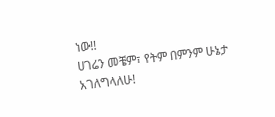ነው!!
ሀገሬን መቼም፣ የትም በምንም ሁኔታ አገለግላለሁ!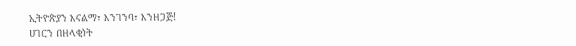ኢትዮጵያን እናልማ፣ እንገንባ፣ እንዘጋጅ!
ሀገርን በዘላቂነት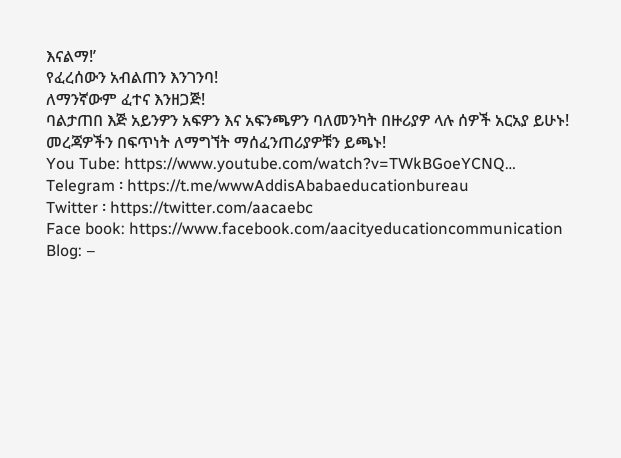እናልማ!’
የፈረሰውን አብልጠን እንገንባ!
ለማንኛውም ፈተና እንዘጋጅ!
ባልታጠበ እጅ አይንዎን አፍዎን እና አፍንጫዎን ባለመንካት በዙሪያዎ ላሉ ሰዎች አርአያ ይሁኑ!
መረጃዎችን በፍጥነት ለማግኘት ማሰፈንጠሪያዎቹን ይጫኑ!
You Tube: https://www.youtube.com/watch?v=TWkBGoeYCNQ…
Telegram ፡ https://t.me/wwwAddisAbabaeducationbureau
Twitter ፡ https://twitter.com/aacaebc
Face book: https://www.facebook.com/aacityeducationcommunication
Blog: –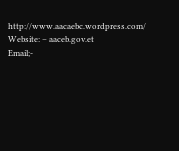http://www.aacaebc.wordpress.com/
Website: – aaceb.gov.et
Email;-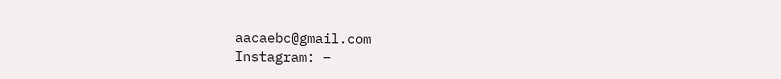aacaebc@gmail.com
Instagram: –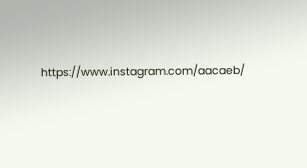https://www.instagram.com/aacaeb/